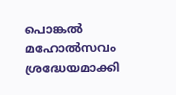പൊങ്കല്‍ മഹോല്‍സവം ശ്രദ്ധേയമാക്കി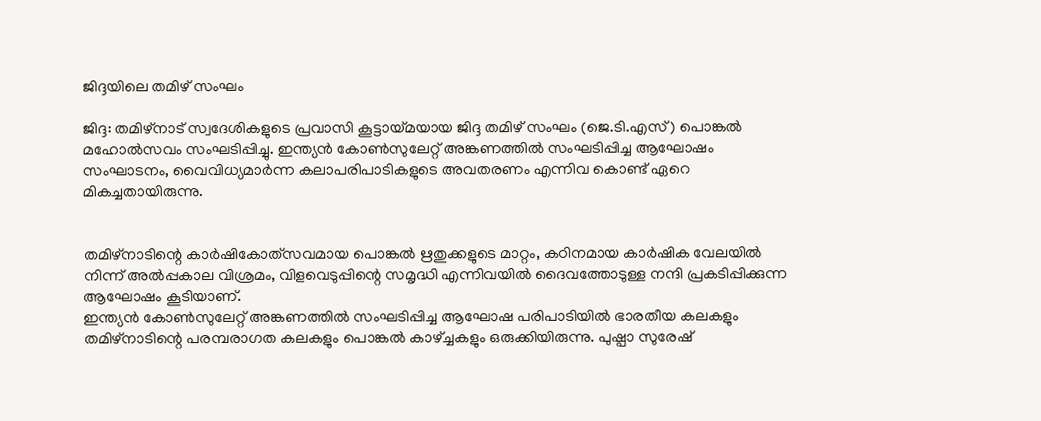ജിദ്ദയിലെ തമിഴ് സംഘം

ജിദ്ദ: തമിഴ്‌നാട് സ്വദേശികളുടെ പ്രവാസി കൂട്ടായ്മയായ ജിദ്ദ തമിഴ് സംഘം (ജെ.ടി.എസ്) പൊങ്കല്‍ മഹോല്‍സവം സംഘടിപ്പിച്ചു. ഇന്ത്യന്‍ കോണ്‍സുലേറ്റ് അങ്കണത്തില്‍ സംഘടിപ്പിച്ച ആഘോഷം സംഘാടനം, വൈവിധ്യമാര്‍ന്ന കലാപരിപാടികളുടെ അവതരണം എന്നിവ കൊണ്ട് ഏറെ മികച്ചതായിരുന്നു.


തമിഴ്‌നാടിന്റെ കാര്‍ഷികോത്‌സവമായ പൊങ്കല്‍ ഋതുക്കളുടെ മാറ്റം, കഠിനമായ കാര്‍ഷിക വേലയില്‍ നിന്ന് അല്‍പ്പകാല വിശ്രമം, വിളവെടുപ്പിന്റെ സമൃദ്ധി എന്നിവയില്‍ ദൈവത്തോടുള്ള നന്ദി പ്രകടിപ്പിക്കുന്ന ആഘോഷം കൂടിയാണ്.
ഇന്ത്യന്‍ കോണ്‍സുലേറ്റ് അങ്കണത്തില്‍ സംഘടിപ്പിച്ച ആഘോഷ പരിപാടിയില്‍ ഭാരതീയ കലകളും തമിഴ്‌നാടിന്റെ പരമ്പരാഗത കലകളും പൊങ്കല്‍ കാഴ്ച്ചകളും ഒരുക്കിയിരുന്നു. പുഷ്പാ സുരേഷ്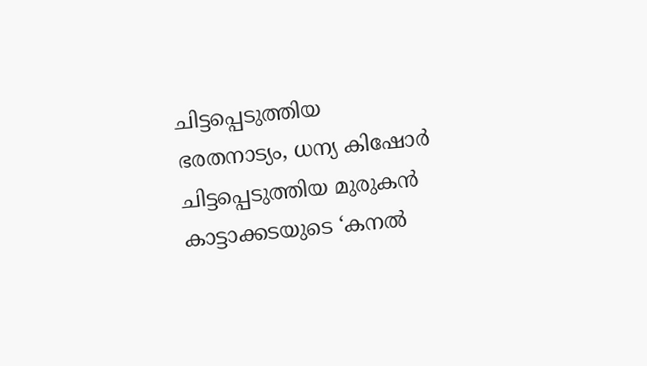ചിട്ടപ്പെടുത്തിയ ഭരതനാട്യം, ധന്യ കിഷോര്‍ ചിട്ടപ്പെടുത്തിയ മുരുകന്‍ കാട്ടാക്കടയുടെ ‘കനല്‍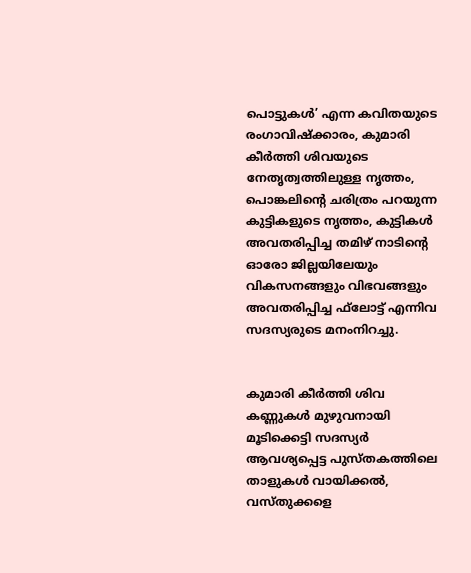പൊട്ടുകള്‍’ എന്ന കവിതയുടെ രംഗാവിഷ്‌ക്കാരം, കുമാരി കീര്‍ത്തി ശിവയുടെ നേതൃത്വത്തിലുള്ള നൃത്തം, പൊങ്കലിന്റെ ചരിത്രം പറയുന്ന കുട്ടികളുടെ നൃത്തം, കുട്ടികള്‍ അവതരിപ്പിച്ച തമിഴ് നാടിന്റെ ഓരോ ജില്ലയിലേയും വികസനങ്ങളും വിഭവങ്ങളും അവതരിപ്പിച്ച ഫ്‌ലോട്ട് എന്നിവ സദസ്യരുടെ മനംനിറച്ചു.


കുമാരി കീര്‍ത്തി ശിവ കണ്ണുകള്‍ മുഴുവനായി മൂടിക്കെട്ടി സദസ്യര്‍ ആവശ്യപ്പെട്ട പുസ്തകത്തിലെ താളുകള്‍ വായിക്കല്‍, വസ്തുക്കളെ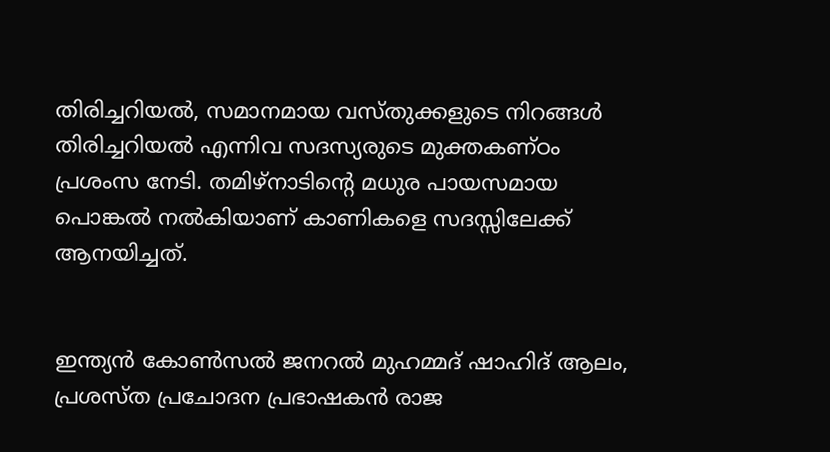തിരിച്ചറിയല്‍, സമാനമായ വസ്തുക്കളുടെ നിറങ്ങള്‍ തിരിച്ചറിയല്‍ എന്നിവ സദസ്യരുടെ മുക്തകണ്ഠം പ്രശംസ നേടി. തമിഴ്‌നാടിന്റെ മധുര പായസമായ പൊങ്കല്‍ നല്‍കിയാണ് കാണികളെ സദസ്സിലേക്ക് ആനയിച്ചത്.


ഇന്ത്യന്‍ കോണ്‍സല്‍ ജനറല്‍ മുഹമ്മദ് ഷാഹിദ് ആലം, പ്രശസ്ത പ്രചോദന പ്രഭാഷകന്‍ രാജ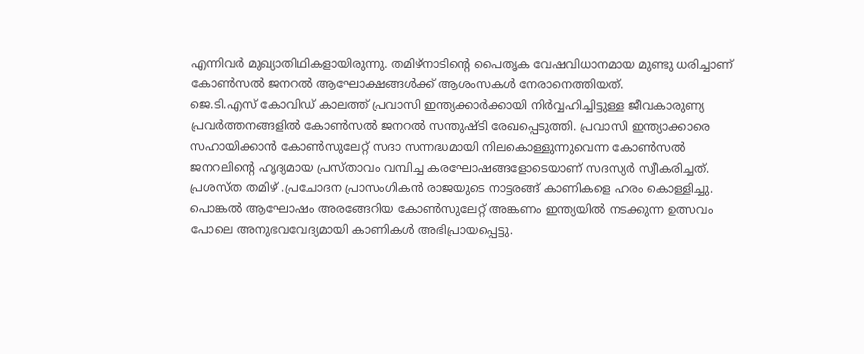എന്നിവര്‍ മുഖ്യാതിഥികളായിരുന്നു. തമിഴ്‌നാടിന്റെ പൈതൃക വേഷവിധാനമായ മുണ്ടു ധരിച്ചാണ് കോണ്‍സല്‍ ജനറല്‍ ആഘോക്ഷങ്ങള്‍ക്ക് ആശംസകള്‍ നേരാനെത്തിയത്.
ജെ.ടി.എസ് കോവിഡ് കാലത്ത് പ്രവാസി ഇന്ത്യക്കാര്‍ക്കായി നിര്‍വ്വഹിച്ചിട്ടുള്ള ജീവകാരുണ്യ പ്രവര്‍ത്തനങ്ങളില്‍ കോണ്‍സല്‍ ജനറല്‍ സന്തുഷ്ടി രേഖപ്പെടുത്തി. പ്രവാസി ഇന്ത്യാക്കാരെ സഹായിക്കാന്‍ കോണ്‍സുലേറ്റ് സദാ സന്നദ്ധമായി നിലകൊള്ളുന്നുവെന്ന കോണ്‍സല്‍ ജനറലിന്റെ ഹൃദ്യമായ പ്രസ്താവം വമ്പിച്ച കരഘോഷങ്ങളോടെയാണ് സദസ്യര്‍ സ്വീകരിച്ചത്. പ്രശസ്ത തമിഴ് .പ്രചോദന പ്രാസംഗികന്‍ രാജയുടെ നാട്ടരങ്ങ് കാണികളെ ഹരം കൊള്ളിച്ചു.
പൊങ്കല്‍ ആഘോഷം അരങ്ങേറിയ കോണ്‍സുലേറ്റ് അങ്കണം ഇന്ത്യയില്‍ നടക്കുന്ന ഉത്സവം പോലെ അനുഭവവേദ്യമായി കാണികള്‍ അഭിപ്രായപ്പെട്ടു.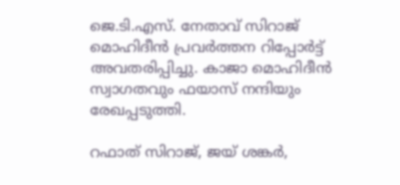ജെ.ടി.എസ്. നേതാവ് സിറാജ് മൊഹിദീന്‍ പ്രവര്‍ത്തന റിപ്പോര്‍ട്ട് അവതരിപ്പിച്ചു. കാജാ മൊഹിദീന്‍ സ്വാഗതവും ഫയാസ് നന്ദിയും രേഖപ്പടുത്തി.

റഫാത് സിറാജ്, ജയ് ശങ്കര്‍,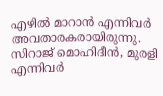എഴില്‍ മാറാന്‍ എന്നിവര്‍ അവതാരകരായിരുന്നു. സിറാജ് മൊഹിദീന്‍, മുരളി എന്നിവര്‍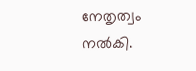നേതൃത്വം നല്‍കി.